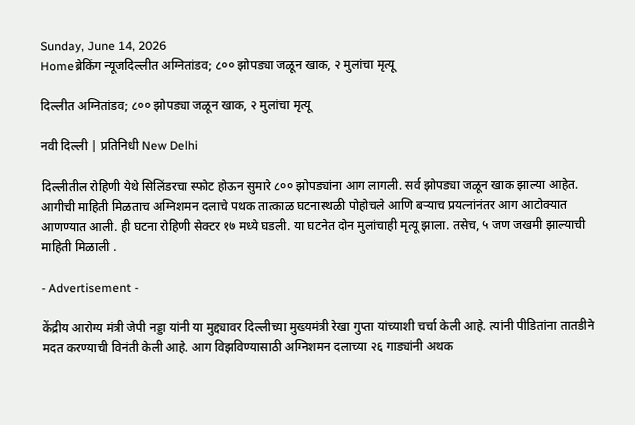Sunday, June 14, 2026
Homeब्रेकिंग न्यूजदिल्लीत अग्नितांडव; ८०० झोपड्या जळून खाक, २ मुलांचा मृत्यू

दिल्लीत अग्नितांडव; ८०० झोपड्या जळून खाक, २ मुलांचा मृत्यू

नवी दिल्ली | प्रतिनिधी New Delhi

दिल्लीतील रोहिणी येथे सिलिंडरचा स्फोट होऊन सुमारे ८०० झोपड्यांना आग लागली. सर्व झोपड्या जळून खाक झाल्या आहेत. आगीची माहिती मिळताच अग्निशमन दलाचे पथक तात्काळ घटनास्थळी पोहोचले आणि बऱ्याच प्रयत्नांनंतर आग आटोक्यात आणण्यात आली. ही घटना रोहिणी सेक्टर १७ मध्ये घडली. या घटनेत दोन मुलांचाही मृत्यू झाला. तसेच, ५ जण जखमी झाल्याची माहिती मिळाली .

- Advertisement -

केंद्रीय आरोग्य मंत्री जेपी नड्डा यांनी या मुद्द्यावर दिल्लीच्या मुख्यमंत्री रेखा गुप्ता यांच्याशी चर्चा केली आहे. त्यांनी पीडितांना तातडीने मदत करण्याची विनंती केली आहे. आग विझविण्यासाठी अग्निशमन दलाच्या २६ गाड्यांनी अथक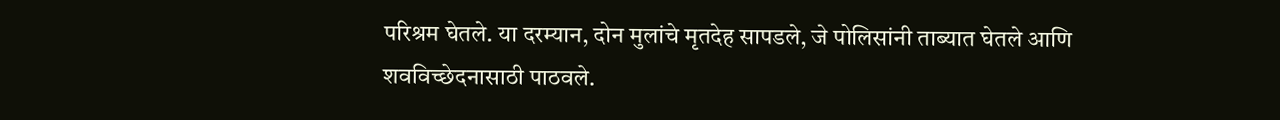परिश्रम घेतले. या दरम्यान, दोन मुलांचे मृतदेह सापडले, जे पोलिसांनी ताब्यात घेतले आणि शवविच्छेदनासाठी पाठवले.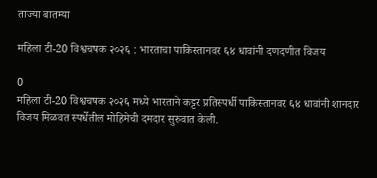ताज्या बातम्या

महिला टी-20 विश्वचषक २०२६ : भारताचा पाकिस्तानवर ६४ धावांनी दणदणीत विजय

0
महिला टी-20 विश्वचषक २०२६ मध्ये भारताने कट्टर प्रतिस्पर्धी पाकिस्तानवर ६४ धावांनी शानदार विजय मिळवत स्पर्धेतील मोहिमेची दमदार सुरुवात केली.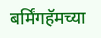बर्मिंगहॅमच्या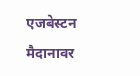एजबेस्टन मैदानावर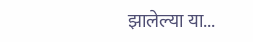झालेल्या या...